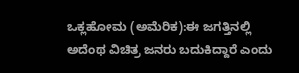ಒಕ್ಲಹೋಮ (ಅಮೆರಿಕ):ಈ ಜಗತ್ತಿನಲ್ಲಿ ಅದೆಂಥ ವಿಚಿತ್ರ ಜನರು ಬದುಕಿದ್ದಾರೆ ಎಂದು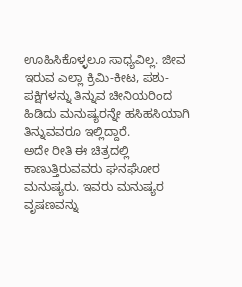ಊಹಿಸಿಕೊಳ್ಳಲೂ ಸಾಧ್ಯವಿಲ್ಲ. ಜೀವ ಇರುವ ಎಲ್ಲಾ ಕ್ರಿಮಿ-ಕೀಟ, ಪಶು-ಪಕ್ಷಿಗಳನ್ನು ತಿನ್ನುವ ಚೀನಿಯರಿಂದ ಹಿಡಿದು ಮನುಷ್ಯರನ್ನೇ ಹಸಿಹಸಿಯಾಗಿ ತಿನ್ನುವವರೂ ಇಲ್ಲಿದ್ದಾರೆ.
ಅದೇ ರೀತಿ ಈ ಚಿತ್ರದಲ್ಲಿ ಕಾಣುತ್ತಿರುವವರು ಘನಘೋರ ಮನುಷ್ಯರು. ಇವರು ಮನುಷ್ಯರ ವೃಷಣವನ್ನು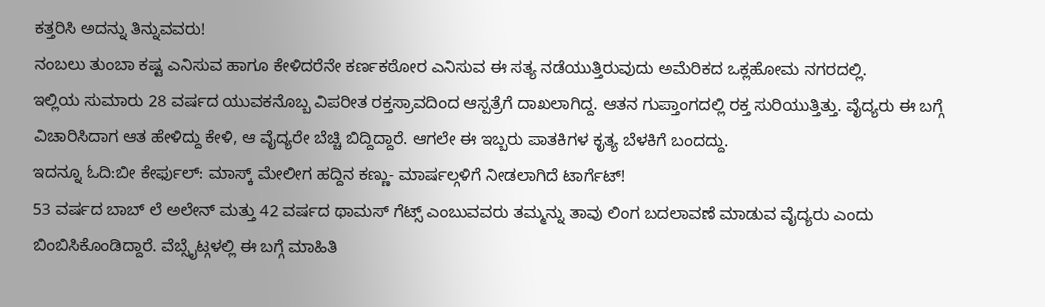ಕತ್ತರಿಸಿ ಅದನ್ನು ತಿನ್ನುವವರು!
ನಂಬಲು ತುಂಬಾ ಕಷ್ಟ ಎನಿಸುವ ಹಾಗೂ ಕೇಳಿದರೆನೇ ಕರ್ಣಕಠೋರ ಎನಿಸುವ ಈ ಸತ್ಯ ನಡೆಯುತ್ತಿರುವುದು ಅಮೆರಿಕದ ಒಕ್ಲಹೋಮ ನಗರದಲ್ಲಿ.
ಇಲ್ಲಿಯ ಸುಮಾರು 28 ವರ್ಷದ ಯುವಕನೊಬ್ಬ ವಿಪರೀತ ರಕ್ತಸ್ರಾವದಿಂದ ಆಸ್ಪತ್ರೆಗೆ ದಾಖಲಾಗಿದ್ದ. ಆತನ ಗುಪ್ತಾಂಗದಲ್ಲಿ ರಕ್ತ ಸುರಿಯುತ್ತಿತ್ತು. ವೈದ್ಯರು ಈ ಬಗ್ಗೆ ವಿಚಾರಿಸಿದಾಗ ಆತ ಹೇಳಿದ್ದು ಕೇಳಿ, ಆ ವೈದ್ಯರೇ ಬೆಚ್ಚಿ ಬಿದ್ದಿದ್ದಾರೆ. ಆಗಲೇ ಈ ಇಬ್ಬರು ಪಾತಕಿಗಳ ಕೃತ್ಯ ಬೆಳಕಿಗೆ ಬಂದದ್ದು.
ಇದನ್ನೂ ಓದಿ:ಬೀ ಕೇರ್ಫುಲ್: ಮಾಸ್ಕ್ ಮೇಲೀಗ ಹದ್ದಿನ ಕಣ್ಣು- ಮಾರ್ಷಲ್ಗಳಿಗೆ ನೀಡಲಾಗಿದೆ ಟಾರ್ಗೆಟ್!
53 ವರ್ಷದ ಬಾಬ್ ಲೆ ಅಲೇನ್ ಮತ್ತು 42 ವರ್ಷದ ಥಾಮಸ್ ಗೆಟ್ಸ್ ಎಂಬುವವರು ತಮ್ಮನ್ನು ತಾವು ಲಿಂಗ ಬದಲಾವಣೆ ಮಾಡುವ ವೈದ್ಯರು ಎಂದು ಬಿಂಬಿಸಿಕೊಂಡಿದ್ದಾರೆ. ವೆಬ್ಸೈಟ್ಗಳಲ್ಲಿ ಈ ಬಗ್ಗೆ ಮಾಹಿತಿ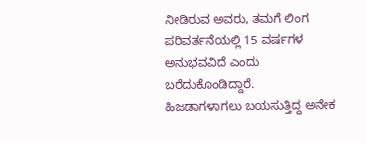ನೀಡಿರುವ ಅವರು, ತಮಗೆ ಲಿಂಗ ಪರಿವರ್ತನೆಯಲ್ಲಿ 15 ವರ್ಷಗಳ ಅನುಭವವಿದೆ ಎಂದು ಬರೆದುಕೊಂಡಿದ್ದಾರೆ.
ಹಿಜಡಾಗಳಾಗಲು ಬಯಸುತ್ತಿದ್ದ ಅನೇಕ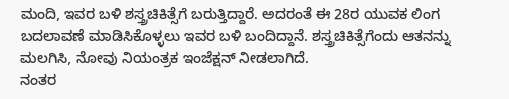ಮಂದಿ, ಇವರ ಬಳಿ ಶಸ್ತ್ರಚಿಕಿತ್ಸೆಗೆ ಬರುತ್ತಿದ್ದಾರೆ. ಅದರಂತೆ ಈ 28ರ ಯುವಕ ಲಿಂಗ ಬದಲಾವಣೆ ಮಾಡಿಸಿಕೊಳ್ಳಲು ಇವರ ಬಳಿ ಬಂದಿದ್ದಾನೆ. ಶಸ್ತ್ರಚಿಕಿತ್ಸೆಗೆಂದು ಆತನನ್ನು ಮಲಗಿಸಿ, ನೋವು ನಿಯಂತ್ರಕ ಇಂಜೆಕ್ಷನ್ ನೀಡಲಾಗಿದೆ.
ನಂತರ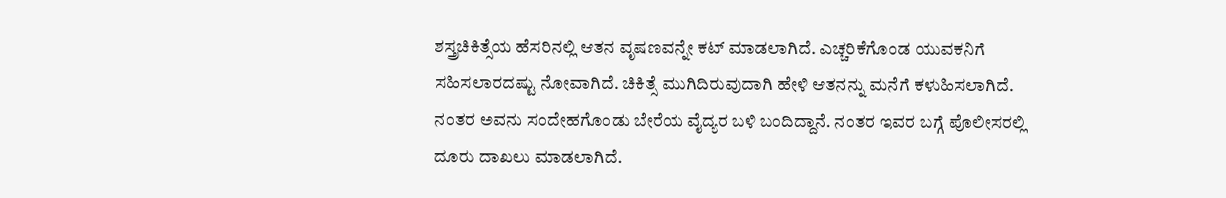ಶಸ್ತ್ರಚಿಕಿತ್ಸೆಯ ಹೆಸರಿನಲ್ಲಿ ಆತನ ವೃಷಣವನ್ನೇ ಕಟ್ ಮಾಡಲಾಗಿದೆ. ಎಚ್ಚರಿಕೆಗೊಂಡ ಯುವಕನಿಗೆ ಸಹಿಸಲಾರದಷ್ಟು ನೋವಾಗಿದೆ. ಚಿಕಿತ್ಸೆ ಮುಗಿದಿರುವುದಾಗಿ ಹೇಳಿ ಆತನನ್ನು ಮನೆಗೆ ಕಳುಹಿಸಲಾಗಿದೆ.
ನಂತರ ಅವನು ಸಂದೇಹಗೊಂಡು ಬೇರೆಯ ವೈದ್ಯರ ಬಳಿ ಬಂದಿದ್ದಾನೆ. ನಂತರ ಇವರ ಬಗ್ಗೆ ಪೊಲೀಸರಲ್ಲಿ ದೂರು ದಾಖಲು ಮಾಡಲಾಗಿದೆ.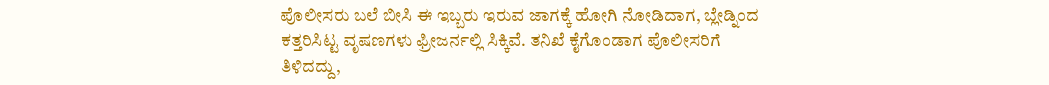ಪೊಲೀಸರು ಬಲೆ ಬೀಸಿ ಈ ಇಬ್ಬರು ಇರುವ ಜಾಗಕ್ಕೆ ಹೋಗಿ ನೋಡಿದಾಗ, ಬ್ಲೇಡ್ನಿಂದ ಕತ್ತರಿಸಿಟ್ಟ ವೃಷಣಗಳು ಫ್ರೀಜರ್ನಲ್ಲಿ ಸಿಕ್ಕಿವೆ. ತನಿಖೆ ಕೈಗೊಂಡಾಗ ಪೊಲೀಸರಿಗೆ ತಿಳಿದದ್ದು,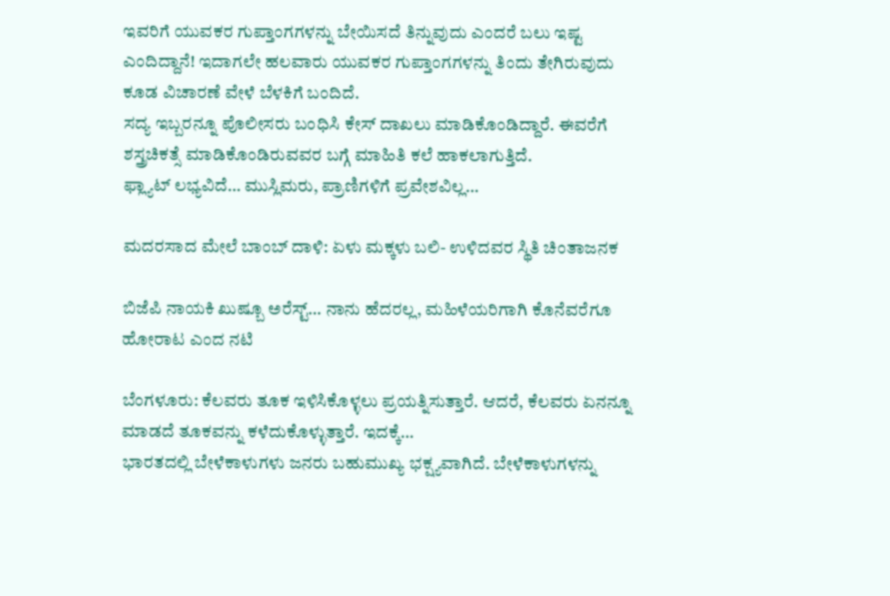ಇವರಿಗೆ ಯುವಕರ ಗುಪ್ತಾಂಗಗಳನ್ನು ಬೇಯಿಸದೆ ತಿನ್ನುವುದು ಎಂದರೆ ಬಲು ಇಷ್ಟ ಎಂದಿದ್ದಾನೆ! ಇದಾಗಲೇ ಹಲವಾರು ಯುವಕರ ಗುಪ್ತಾಂಗಗಳನ್ನು ತಿಂದು ತೇಗಿರುವುದು ಕೂಡ ವಿಚಾರಣೆ ವೇಳೆ ಬೆಳಕಿಗೆ ಬಂದಿದೆ.
ಸದ್ಯ ಇಬ್ಬರನ್ನೂ ಪೊಲೀಸರು ಬಂಧಿಸಿ ಕೇಸ್ ದಾಖಲು ಮಾಡಿಕೊಂಡಿದ್ದಾರೆ. ಈವರೆಗೆ ಶಸ್ತ್ರಚಿಕತ್ಸೆ ಮಾಡಿಕೊಂಡಿರುವವರ ಬಗ್ಗೆ ಮಾಹಿತಿ ಕಲೆ ಹಾಕಲಾಗುತ್ತಿದೆ.
ಫ್ಲ್ಯಾಟ್ ಲಭ್ಯವಿದೆ… ಮುಸ್ಲಿಮರು, ಪ್ರಾಣಿಗಳಿಗೆ ಪ್ರವೇಶವಿಲ್ಲ…

ಮದರಸಾದ ಮೇಲೆ ಬಾಂಬ್ ದಾಳಿ: ಏಳು ಮಕ್ಕಳು ಬಲಿ- ಉಳಿದವರ ಸ್ಥಿತಿ ಚಿಂತಾಜನಕ

ಬಿಜೆಪಿ ನಾಯಕಿ ಖುಷ್ಬೂ ಅರೆಸ್ಟ್… ನಾನು ಹೆದರಲ್ಲ, ಮಹಿಳೆಯರಿಗಾಗಿ ಕೊನೆವರೆಗೂ ಹೋರಾಟ ಎಂದ ನಟಿ

ಬೆಂಗಳೂರು: ಕೆಲವರು ತೂಕ ಇಳಿಸಿಕೊಳ್ಳಲು ಪ್ರಯತ್ನಿಸುತ್ತಾರೆ. ಆದರೆ, ಕೆಲವರು ಏನನ್ನೂ ಮಾಡದೆ ತೂಕವನ್ನು ಕಳೆದುಕೊಳ್ಳುತ್ತಾರೆ. ಇದಕ್ಕೆ…
ಭಾರತದಲ್ಲಿ ಬೇಳೆಕಾಳುಗಳು ಜನರು ಬಹುಮುಖ್ಯ ಭಕ್ಷ್ಯವಾಗಿದೆ. ಬೇಳೆಕಾಳುಗಳನ್ನು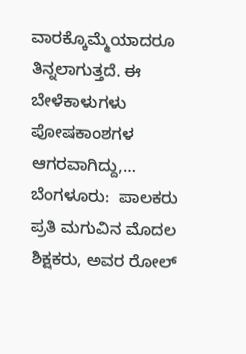ವಾರಕ್ಕೊಮ್ಮೆಯಾದರೂ ತಿನ್ನಲಾಗುತ್ತದೆ. ಈ ಬೇಳೆಕಾಳುಗಳು ಪೋಷಕಾಂಶಗಳ ಆಗರವಾಗಿದ್ದು,…
ಬೆಂಗಳೂರು:  ಪಾಲಕರು ಪ್ರತಿ ಮಗುವಿನ ಮೊದಲ ಶಿಕ್ಷಕರು, ಅವರ ರೋಲ್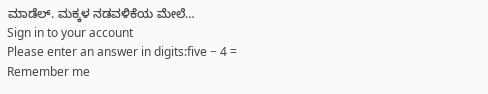ಮಾಡೆಲ್. ಮಕ್ಕಳ ನಡವಳಿಕೆಯ ಮೇಲೆ…
Sign in to your account
Please enter an answer in digits:five − 4 =
Remember me